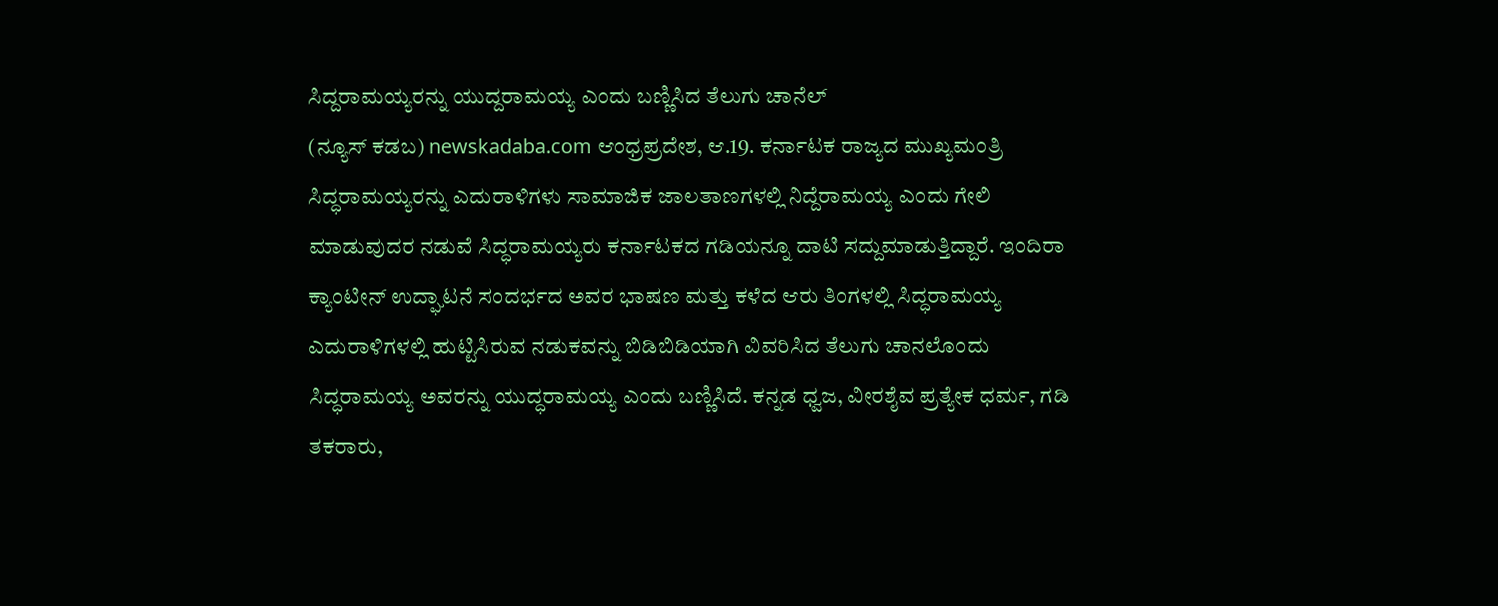ಸಿದ್ದರಾಮಯ್ಯರನ್ನು ಯುದ್ದರಾಮಯ್ಯ ಎಂದು ಬಣ್ಣಿಸಿದ ತೆಲುಗು ಚಾನೆಲ್
(ನ್ಯೂಸ್ ಕಡಬ) newskadaba.com ಆಂಧ್ರಪ್ರದೇಶ, ಆ.19. ಕರ್ನಾಟಕ ರಾಜ್ಯದ ಮುಖ್ಯಮಂತ್ರಿ ಸಿದ್ಧರಾಮಯ್ಯರನ್ನು ಎದುರಾಳಿಗಳು ಸಾಮಾಜಿಕ ಜಾಲತಾಣಗಳಲ್ಲಿ ನಿದ್ದೆರಾಮಯ್ಯ ಎಂದು ಗೇಲಿ ಮಾಡುವುದರ ನಡುವೆ ಸಿದ್ಧರಾಮಯ್ಯರು ಕರ್ನಾಟಕದ ಗಡಿಯನ್ನೂ ದಾಟಿ ಸದ್ದುಮಾಡುತ್ತಿದ್ದಾರೆ. ಇಂದಿರಾ ಕ್ಯಾಂಟೀನ್ ಉದ್ಘಾಟನೆ ಸಂದರ್ಭದ ಅವರ ಭಾಷಣ ಮತ್ತು ಕಳೆದ ಆರು ತಿಂಗಳಲ್ಲಿ ಸಿದ್ಧರಾಮಯ್ಯ ಎದುರಾಳಿಗಳಲ್ಲಿ ಹುಟ್ಟಿಸಿರುವ ನಡುಕವನ್ನು ಬಿಡಿಬಿಡಿಯಾಗಿ ವಿವರಿಸಿದ ತೆಲುಗು ಚಾನಲೊಂದು ಸಿದ್ಧರಾಮಯ್ಯ ಅವರನ್ನು ಯುದ್ಧರಾಮಯ್ಯ ಎಂದು ಬಣ್ಣಿಸಿದೆ. ಕನ್ನಡ ಧ್ವಜ, ವೀರಶೈವ ಪ್ರತ್ಯೇಕ ಧರ್ಮ, ಗಡಿ ತಕರಾರು,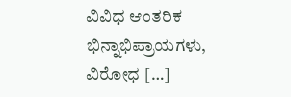ವಿವಿಧ ಆಂತರಿಕ ಭಿನ್ನಾಭಿಪ್ರಾಯಗಳು, ವಿರೋಧ […]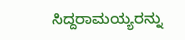ಸಿದ್ದರಾಮಯ್ಯರನ್ನು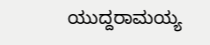ಯುದ್ದರಾಮಯ್ಯ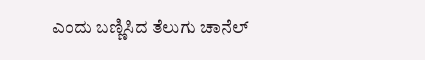ಎಂದು ಬಣ್ಣಿಸಿದ ತೆಲುಗು ಚಾನೆಲ್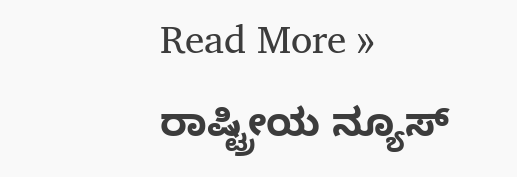Read More »
ರಾಷ್ಟ್ರೀಯ ನ್ಯೂಸ್